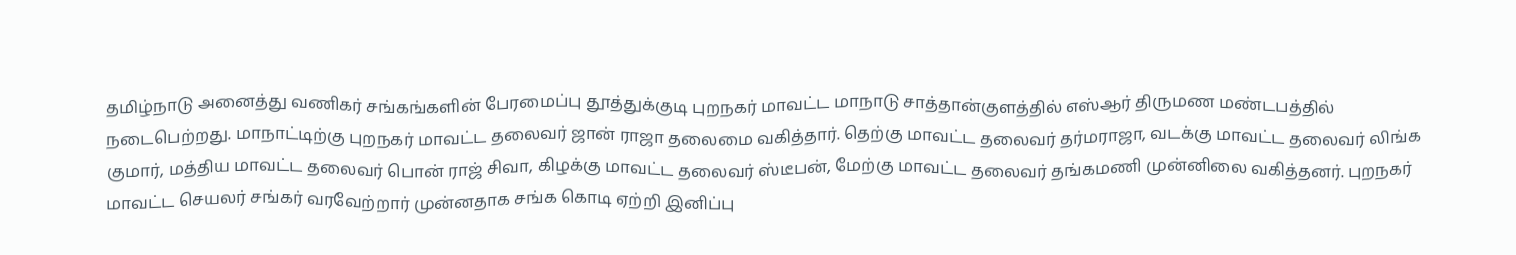தமிழ்நாடு அனைத்து வணிகர் சங்கங்களின் பேரமைப்பு தூத்துக்குடி புறநகர் மாவட்ட மாநாடு சாத்தான்குளத்தில் எஸ்ஆர் திருமண மண்டபத்தில் நடைபெற்றது. மாநாட்டிற்கு புறநகர் மாவட்ட தலைவர் ஜான் ராஜா தலைமை வகித்தார். தெற்கு மாவட்ட தலைவர் தர்மராஜா, வடக்கு மாவட்ட தலைவர் லிங்க குமார், மத்திய மாவட்ட தலைவர் பொன் ராஜ் சிவா, கிழக்கு மாவட்ட தலைவர் ஸ்டீபன், மேற்கு மாவட்ட தலைவர் தங்கமணி முன்னிலை வகித்தனர். புறநகர் மாவட்ட செயலர் சங்கர் வரவேற்றார் முன்னதாக சங்க கொடி ஏற்றி இனிப்பு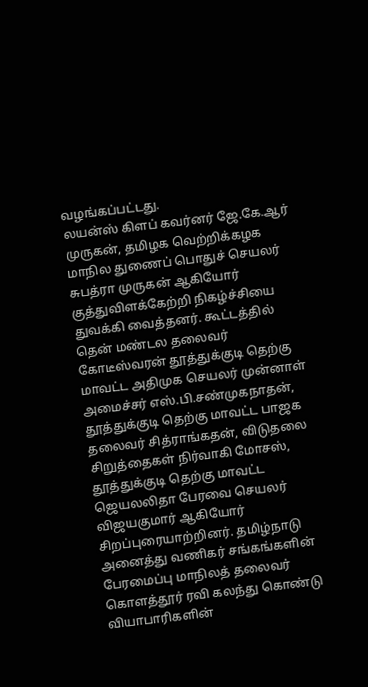வழங்கப்பட்டது.
லயன்ஸ் கிளப் கவர்னர் ஜே.கே.ஆர் முருகன், தமிழக வெற்றிக்கழக மாநில துணைப் பொதுச் செயலர் சுபத்ரா முருகன் ஆகியோர் குத்துவிளக்கேற்றி நிகழ்ச்சியை துவக்கி வைத்தனர். கூட்டத்தில் தென் மண்டல தலைவர் கோடீஸ்வரன் தூத்துக்குடி தெற்கு மாவட்ட அதிமுக செயலர் முன்னாள் அமைச்சர் எஸ்.பி.சண்முகநாதன்,
தூத்துக்குடி தெற்கு மாவட்ட பாஜக தலைவர் சித்ராங்கதன், விடுதலை சிறுத்தைகள் நிர்வாகி மோசஸ், தூத்துக்குடி தெற்கு மாவட்ட ஜெயலலிதா பேரவை செயலர் விஜயகுமார் ஆகியோர் சிறப்புரையாற்றினர். தமிழ்நாடு அனைத்து வணிகர் சங்கங்களின் பேரமைப்பு மாநிலத் தலைவர் கொளத்தூர் ரவி கலந்து கொண்டு வியாபாரிகளின்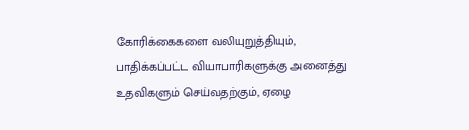கோரிக்கைகளை வலியுறுத்தியும், பாதிக்கப்பட்ட வியாபாரிகளுக்கு அனைத்து உதவிகளும் செய்வதற்கும், ஏழை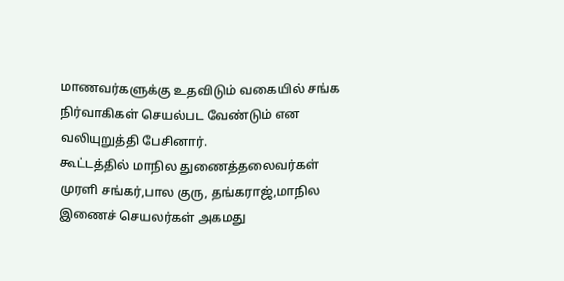மாணவர்களுக்கு உதவிடும் வகையில் சங்க நிர்வாகிகள் செயல்பட வேண்டும் என வலியுறுத்தி பேசினார்.
கூட்டத்தில் மாநில துணைத்தலைவர்கள் முரளி சங்கர்,பால குரு, தங்கராஜ்,மாநில இணைச் செயலர்கள் அகமது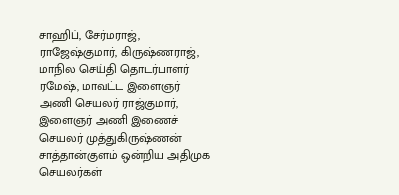சாஹிப், சேர்மராஜ், ராஜேஷ்குமார், கிருஷ்ணராஜ், மாநில செய்தி தொடர்பாளர் ரமேஷ், மாவட்ட இளைஞர் அணி செயலர் ராஜ்குமார், இளைஞர் அணி இணைச் செயலர் முத்துகிருஷ்ணன் சாத்தான்குளம் ஒன்றிய அதிமுக செயலர்கள்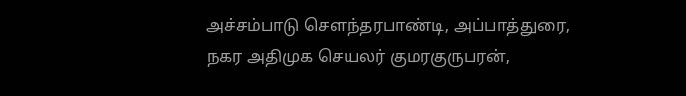அச்சம்பாடு சௌந்தரபாண்டி, அப்பாத்துரை, நகர அதிமுக செயலர் குமரகுருபரன்,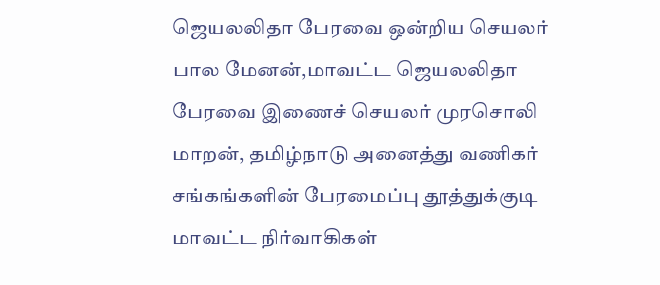ஜெயலலிதா பேரவை ஒன்றிய செயலர்
பால மேனன்,மாவட்ட ஜெயலலிதா பேரவை இணைச் செயலர் முரசொலி மாறன், தமிழ்நாடு அனைத்து வணிகர் சங்கங்களின் பேரமைப்பு தூத்துக்குடி மாவட்ட நிர்வாகிகள்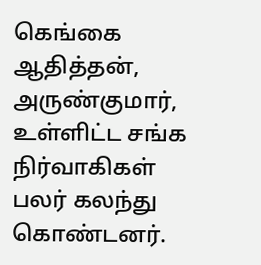கெங்கை ஆதித்தன், அருண்குமார், உள்ளிட்ட சங்க நிர்வாகிகள் பலர் கலந்து கொண்டனர்.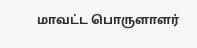மாவட்ட பொருளாளர்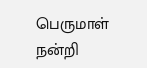பெருமாள் நன்றி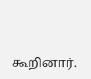கூறினார்.